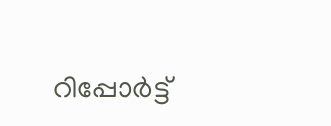റിപ്പോര്‍ട്ട്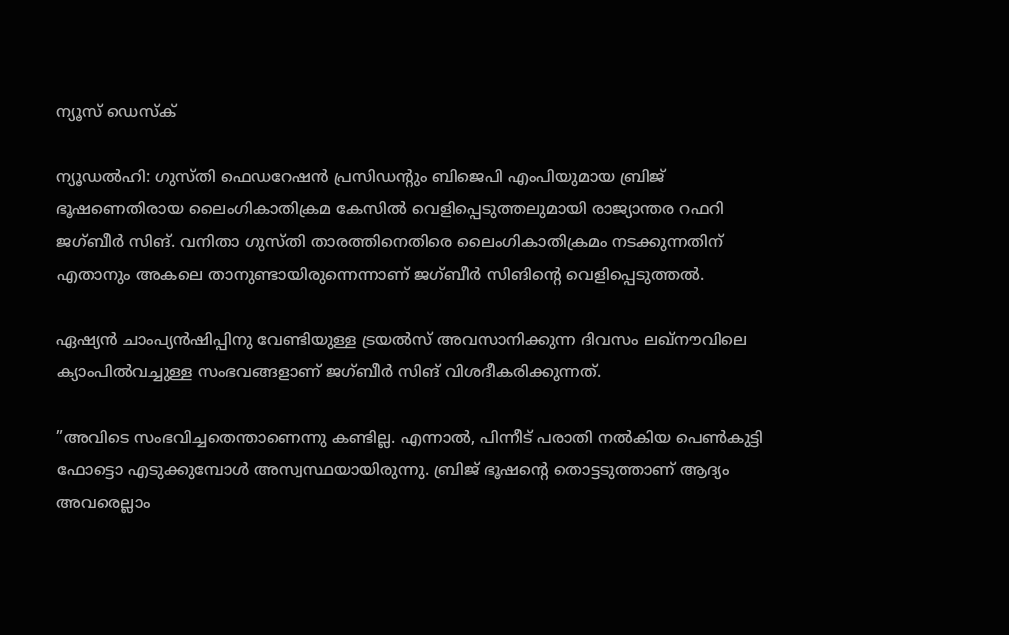ന്യൂസ് ഡെസ്ക്

ന്യൂഡൽഹി: ഗുസ്തി ഫെഡറേഷൻ പ്രസിഡന്‍റും ബിജെപി എംപിയുമായ ബ്രിജ് ഭൂഷണെതിരായ ലൈംഗികാതിക്രമ കേസിൽ വെളിപ്പെടുത്തലുമായി രാജ്യാന്തര റഫറി ജഗ്ബീർ സിങ്. വനിതാ ഗുസ്തി താരത്തിനെതിരെ ലൈംഗികാതിക്രമം നടക്കുന്നതിന് എതാനും അകലെ താനുണ്ടായിരുന്നെന്നാണ് ജഗ്ബീർ സിങിന്‍റെ വെളിപ്പെടുത്തൽ.

ഏഷ്യൻ ചാംപ്യൻഷിപ്പിനു വേണ്ടിയുള്ള ട്രയൽസ് അവസാനിക്കുന്ന ദിവസം ലഖ്നൗവിലെ ക്യാംപിൽവച്ചുള്ള സംഭവങ്ങളാണ് ജഗ്‌ബീർ സിങ് വിശദീകരിക്കുന്നത്.

”അവിടെ സംഭവിച്ചതെന്താണെന്നു കണ്ടില്ല. എന്നാൽ, പിന്നീട് പരാതി നൽകിയ പെൺകുട്ടി ഫോട്ടൊ എടുക്കുമ്പോൾ അസ്വസ്ഥയായിരുന്നു. ബ്രിജ് ഭൂഷന്‍റെ തൊട്ടടുത്താണ് ആദ്യം അവരെല്ലാം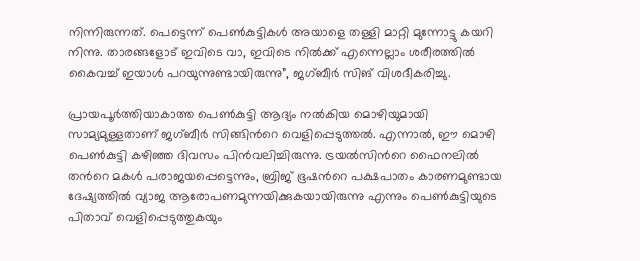നിന്നിരുന്നത്. പെട്ടെന്ന് പെൺകുട്ടികൾ അയാളെ തള്ളി മാറ്റി മുന്നോട്ടു കയറി നിന്നു. താരങ്ങളോട് ഇവിടെ വാ, ഇവിടെ നിൽക്ക് എന്നെല്ലാം ശരീരത്തിൽ കൈവച്ച് ഇയാൾ പറയുന്നുണ്ടായിരുന്നു”, ജഗ്‌ബീർ സിങ് വിശദീകരിച്ചു.

പ്രായപൂർത്തിയാകാത്ത പെൺകുട്ടി ആദ്യം നൽകിയ മൊഴിയുമായി സാമ്യമുള്ളതാണ് ജഗ്‌ബീർ സിങ്ങിന്‍റെ വെളിപ്പെടുത്തൽ. എന്നാൽ, ഈ മൊഴി പെൺകുട്ടി കഴിഞ്ഞ ദിവസം പിൻവലിച്ചിരുന്നു. ട്രയൽസിന്‍റെ ഫൈനലിൽ തന്‍റെ മകൾ പരാജയപ്പെട്ടെന്നും, ബ്രിജ് ഭൂഷന്‍റെ പക്ഷപാതം കാരണമുണ്ടായ ദേഷ്യത്തിൽ വ്യാജ ആരോപണമുന്നയിക്കുകയായിരുന്നു എന്നും പെൺകുട്ടിയുടെ പിതാവ് വെളിപ്പെടുത്തുകയും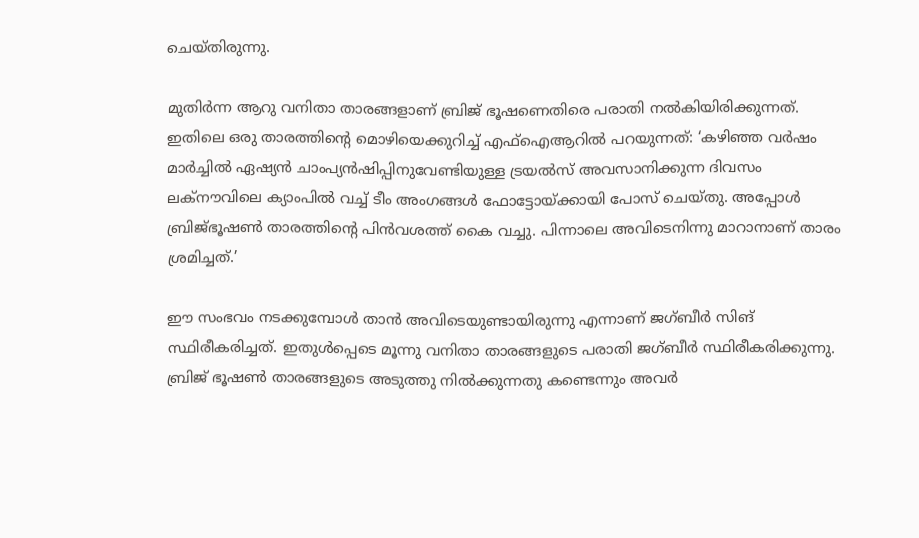ചെയ്തിരുന്നു.

മുതിർന്ന ആറു വനിതാ താരങ്ങളാണ് ബ്രിജ് ഭൂഷണെതിരെ പരാതി നൽകിയിരിക്കുന്നത്. ഇതിലെ ഒരു താരത്തിന്‍റെ മൊഴിയെക്കുറിച്ച് എഫ്ഐആറിൽ പറയുന്നത്: ‘കഴിഞ്ഞ വർഷം മാർച്ചിൽ ഏഷ്യൻ ചാംപ്യൻഷിപ്പിനുവേണ്ടിയുള്ള ട്രയൽസ് അവസാനിക്കുന്ന ദിവസം ലക്നൗവിലെ ക്യാംപിൽ വച്ച് ടീം അംഗങ്ങൾ ഫോട്ടോയ്ക്കായി പോസ് ചെയ്തു. അപ്പോൾ ബ്രിജ്ഭൂഷൺ താരത്തിന്‍റെ പിൻവശത്ത് കൈ വച്ചു. പിന്നാലെ അവിടെനിന്നു മാറാനാണ് താരം ശ്രമിച്ചത്.’

ഈ സംഭവം നടക്കുമ്പോൾ താൻ അവിടെയുണ്ടായിരുന്നു എന്നാണ് ജഗ്ബീർ സിങ് സ്ഥിരീകരിച്ചത്. ഇതുൾപ്പെടെ മൂന്നു വനിതാ താരങ്ങളുടെ പരാതി ജഗ്ബീർ സ്ഥിരീകരിക്കുന്നു. ബ്രിജ് ഭൂഷൺ താരങ്ങളുടെ അടുത്തു നിൽക്കുന്നതു കണ്ടെന്നും അവർ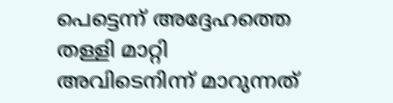പെട്ടെന്ന് അദ്ദേഹത്തെ തള്ളി മാറ്റി അവിടെനിന്ന് മാറുന്നത്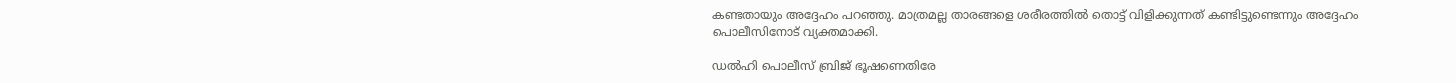കണ്ടതായും അദ്ദേഹം പറഞ്ഞു. മാത്രമല്ല താരങ്ങളെ ശരീരത്തിൽ തൊട്ട് വിളിക്കുന്നത് കണ്ടിട്ടുണ്ടെന്നും അദ്ദേഹം പൊലീസിനോട് വ്യക്തമാക്കി.

ഡൽഹി പൊലീസ് ബ്രിജ് ഭൂഷണെതിരേ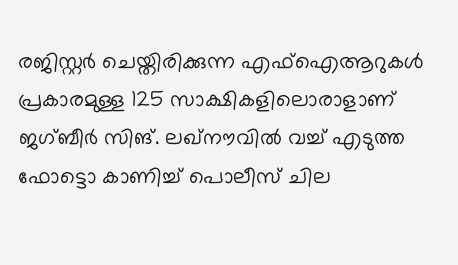രജിസ്റ്റർ ചെയ്തിരിക്കുന്ന എഫ്ഐആറുകൾ പ്രകാരമുള്ള 125 സാക്ഷികളിലൊരാളാണ് ജഗ്‌ബീർ സിങ്. ലഖ്നൗവിൽ വച്ച് എടുത്ത ഫോട്ടൊ കാണിച്ച് പൊലീസ് ചില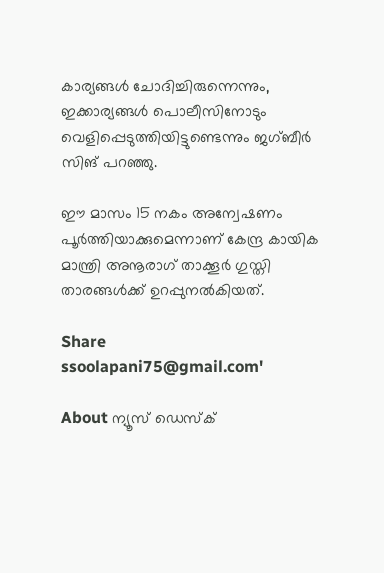കാര്യങ്ങൾ ചോദിച്ചിരുന്നെന്നും, ഇക്കാര്യങ്ങൾ പൊലീസിനോടും വെളിപ്പെടുത്തിയിട്ടുണ്ടെന്നും ജഗ്‌ബീർ സിങ് പറഞ്ഞു.

ഈ മാസം 15 നകം അന്വേഷണം പൂർത്തിയാക്കുമെന്നാണ് കേന്ദ്ര കായിക മാന്ത്രി അനൂരാഗ് താക്കൂർ ഗുസ്തി താരങ്ങൾക്ക് ഉറപ്പുനൽകിയത്.

Share
ssoolapani75@gmail.com'

About ന്യൂസ് ഡെസ്ക്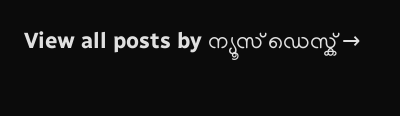View all posts by ന്യൂസ് ഡെസ്ക് →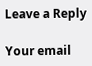Leave a Reply

Your email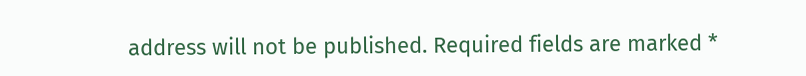address will not be published. Required fields are marked *